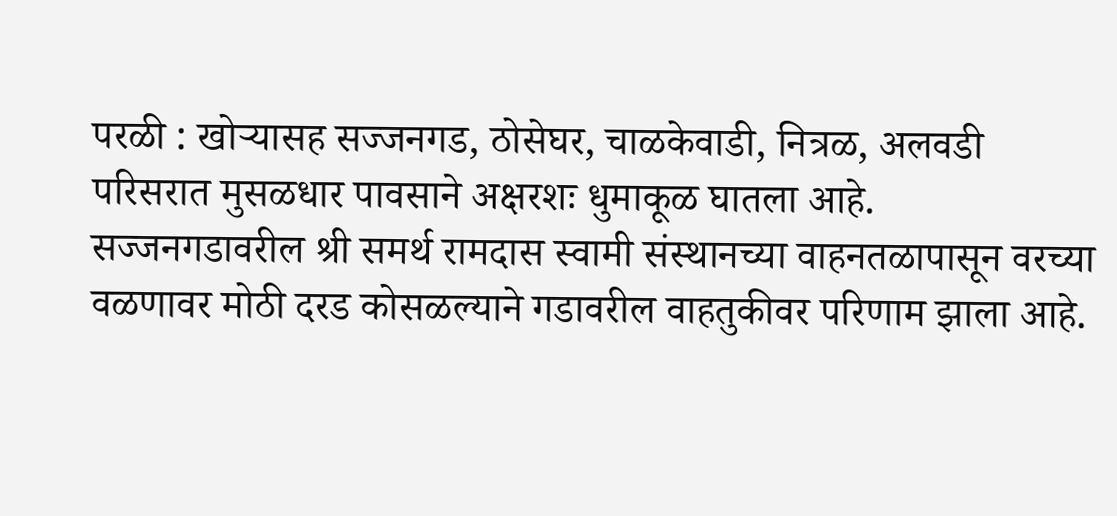परळी : खोऱ्यासह सज्जनगड, ठोसेघर, चाळकेवाडी, नित्रळ, अलवडी परिसरात मुसळधार पावसाने अक्षरशः धुमाकूळ घातला आहे. सज्जनगडावरील श्री समर्थ रामदास स्वामी संस्थानच्या वाहनतळापासून वरच्या वळणावर मोठी दरड कोसळल्याने गडावरील वाहतुकीवर परिणाम झाला आहे.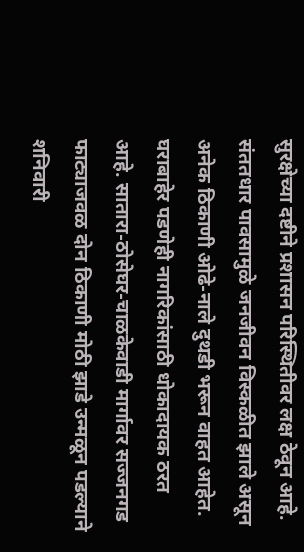सुरक्षेच्या दष्टीने प्रशासन परिस्थितीवर लक्ष ठेवून आहे.
संततधार पावसामुळे जनजीवन विस्कळीत झाले असून अनेक ठिकाणी ओढे-नाले दुथडी भरून वाहत आहेत. घराबाहेर पडणेही नागरिकांसाठी धोकादायक ठरत आहे. सातारा-ठोसेघर-चाळकेवाडी मार्गावर सज्जनगड फाट्याजवळ दोन ठिकाणी मोठी झाडे उन्मळून पडल्याने शनिवारी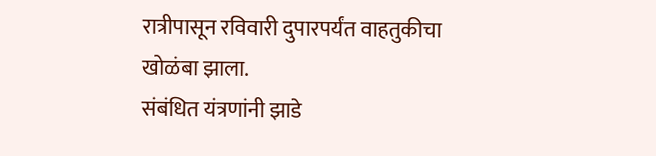रात्रीपासून रविवारी दुपारपर्यंत वाहतुकीचा खोळंबा झाला.
संबंधित यंत्रणांनी झाडे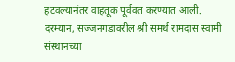हटवल्यानंतर वाहतूक पूर्ववत करण्यात आली. दरम्यान, सज्जनगडावरील श्री समर्थ रामदास स्वामी संस्थानच्या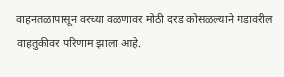वाहनतळापासून वरच्या वळणावर मोठी दरड कोसळल्याने गडावरील वाहतुकीवर परिणाम झाला आहे.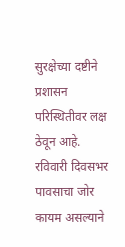सुरक्षेच्या दष्टीने प्रशासन परिस्थितीवर लक्ष ठेवून आहे.
रविवारी दिवसभर पावसाचा जोर कायम असल्याने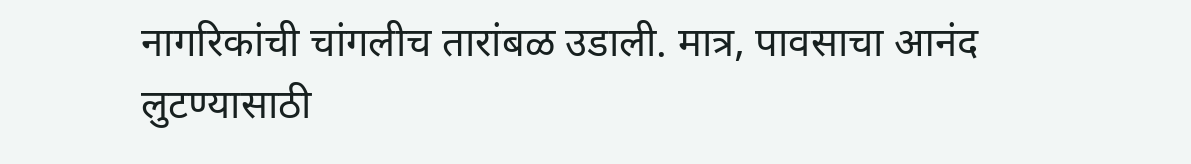नागरिकांची चांगलीच तारांबळ उडाली. मात्र, पावसाचा आनंद लुटण्यासाठी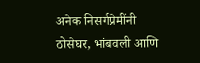अनेक निसर्गप्रेमींनी ठोसेघर, भांबवली आणि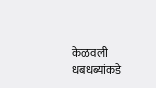केळवली धबधब्यांकडे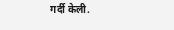गर्दी केली.